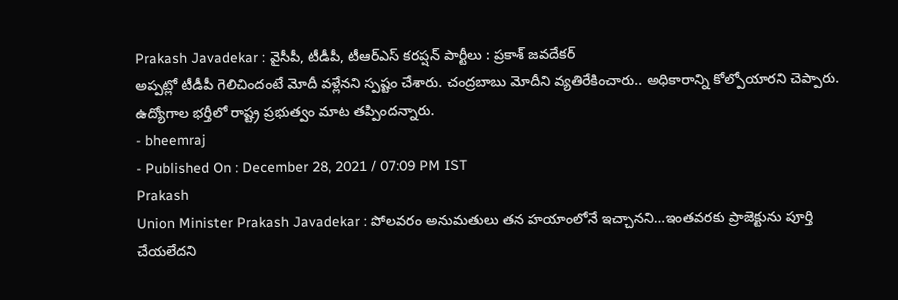Prakash Javadekar : వైసీపీ, టీడీపీ, టీఆర్ఎస్ కరప్షన్ పార్టీలు : ప్రకాశ్ జవదేకర్
అప్పట్లో టీడీపీ గెలిచిందంటే మోదీ వళ్లేనని స్పష్టం చేశారు. చంద్రబాబు మోదీని వ్యతిరేకించారు.. అధికారాన్ని కోల్పోయారని చెప్పారు. ఉద్యోగాల భర్తీలో రాష్ట్ర ప్రభుత్వం మాట తప్పిందన్నారు.
- bheemraj
- Published On : December 28, 2021 / 07:09 PM IST
Prakash
Union Minister Prakash Javadekar : పోలవరం అనుమతులు తన హయాంలోనే ఇచ్చానని…ఇంతవరకు ప్రాజెక్టును పూర్తి చేయలేదని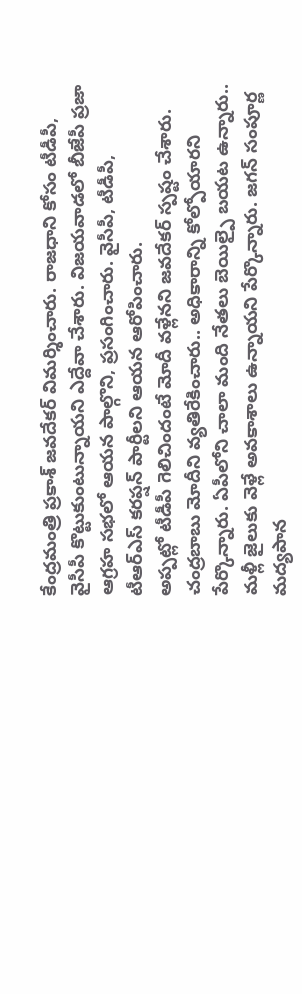కేంద్రమంత్రి ప్రకాశ్ జవదేకర్ విమర్శించారు. రాజధాని కోసం టీడీపీ, వైసీపీ కొట్టుకుంటున్నాయని ఎద్దేవా చేశారు. విజయవాడలో బీజేపీ ప్రజా ఆగ్రహ సభలో ఆయన పాల్గొని, ప్రసంగించారు. వైసీపీ, టీడీపీ, టీఆర్ఎస్ కరప్షన్ పార్టీలని ఆయన ఆరోపించారు.
అప్పట్లో టీడీపీ గెలిచిందంటే మోదీ వళ్లేనని జవదేకర్ స్పష్టం చేశారు. చంద్రబాబు మోదీని వ్యతిరేకించారు.. అధికారాన్ని కోల్పోయారని పేర్కొన్నారు. ఏపీలోని చాలా మంది నేతలు బెయిల్పై బయట ఉన్నారు.. మళ్లీ జైలుకు వెళ్లే అవకాశాలు ఉన్నాయని పేర్కొన్నారు. జగన్ సంపూర్ణ మద్యపాన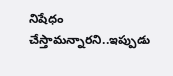నిషేధం చేస్తామన్నారని..ఇప్పుడు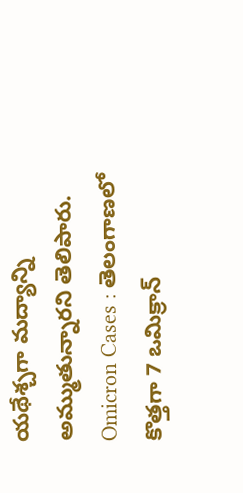యథేశ్చగా మద్యాన్ని అమ్ముతున్నారని తెలిపారు.
Omicron Cases : తెలంగాణలో కొత్తగా 7 ఒమిక్రాన్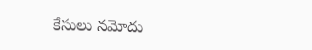కేసులు నమోదు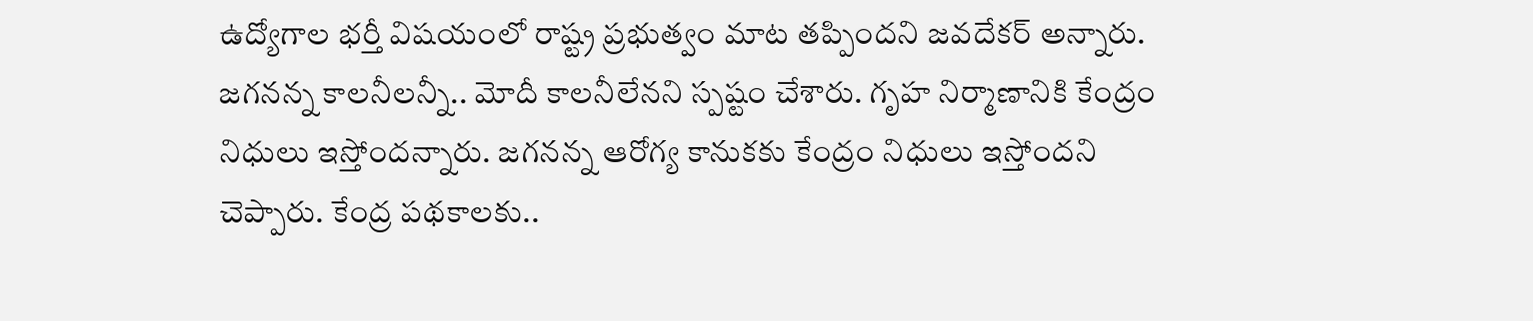ఉద్యోగాల భర్తీ విషయంలో రాష్ట్ర ప్రభుత్వం మాట తప్పిందని జవదేకర్ అన్నారు. జగనన్న కాలనీలన్నీ.. మోదీ కాలనీలేనని స్పష్టం చేశారు. గృహ నిర్మాణానికి కేంద్రం నిధులు ఇస్తోందన్నారు. జగనన్న ఆరోగ్య కానుకకు కేంద్రం నిధులు ఇస్తోందని చెప్పారు. కేంద్ర పథకాలకు..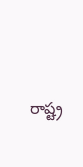రాష్ట్ర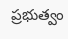ప్రభుత్వం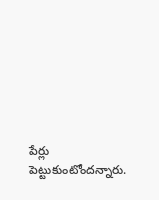పేర్లు పెట్టుకుంటోందన్నారు.